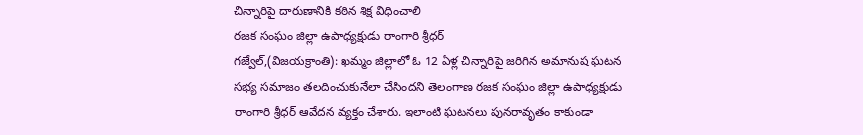చిన్నారిపై దారుణానికి కఠిన శిక్ష విధించాలి
రజక సంఘం జిల్లా ఉపాధ్యక్షుడు రాంగారి శ్రీధర్
గజ్వేల్,(విజయక్రాంతి): ఖమ్మం జిల్లాలో ఓ 12 ఏళ్ల చిన్నారిపై జరిగిన అమానుష ఘటన సభ్య సమాజం తలదించుకునేలా చేసిందని తెలంగాణ రజక సంఘం జిల్లా ఉపాధ్యక్షుడు రాంగారి శ్రీధర్ ఆవేదన వ్యక్తం చేశారు. ఇలాంటి ఘటనలు పునరావృతం కాకుండా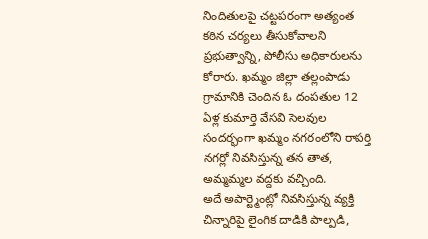నిందితులపై చట్టపరంగా అత్యంత కఠిన చర్యలు తీసుకోవాలని ప్రభుత్వాన్ని, పోలీసు అధికారులను కోరారు. ఖమ్మం జిల్లా తల్లంపాడు గ్రామానికి చెందిన ఓ దంపతుల 12 ఏళ్ల కుమార్తె వేసవి సెలవుల సందర్భంగా ఖమ్మం నగరంలోని రాపర్తి నగర్లో నివసిస్తున్న తన తాత, అమ్మమ్మల వద్దకు వచ్చింది.
అదే అపార్ట్మెంట్లో నివసిస్తున్న వ్యక్తి చిన్నారిపై లైంగిక దాడికి పాల్పడి,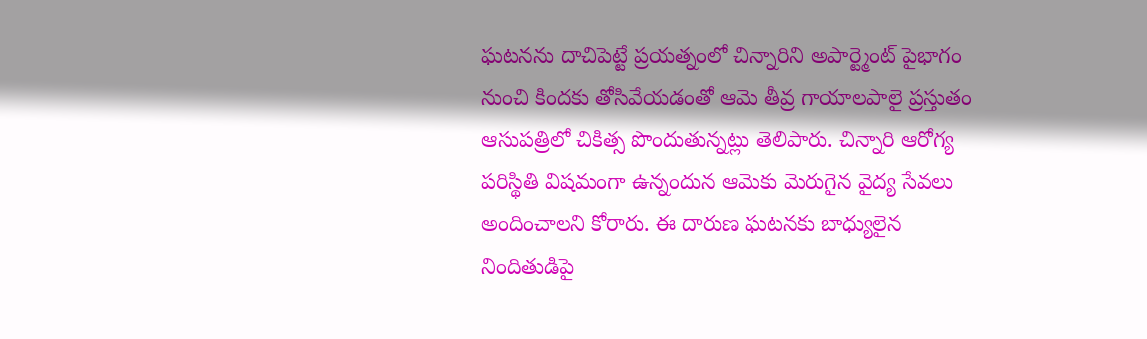ఘటనను దాచిపెట్టే ప్రయత్నంలో చిన్నారిని అపార్ట్మెంట్ పైభాగం నుంచి కిందకు తోసివేయడంతో ఆమె తీవ్ర గాయాలపాలై ప్రస్తుతం ఆసుపత్రిలో చికిత్స పొందుతున్నట్లు తెలిపారు. చిన్నారి ఆరోగ్య పరిస్థితి విషమంగా ఉన్నందున ఆమెకు మెరుగైన వైద్య సేవలు అందించాలని కోరారు. ఈ దారుణ ఘటనకు బాధ్యులైన నిందితుడిపై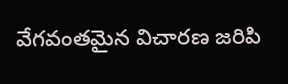వేగవంతమైన విచారణ జరిపి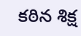కఠిన శిక్ష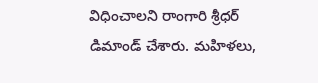విధించాలని రాంగారి శ్రీధర్ డిమాండ్ చేశారు. మహిళలు,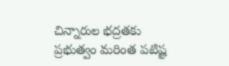చిన్నారుల భద్రతకు ప్రభుత్వం మరింత పటిష్ట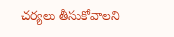చర్యలు తీసుకోవాలని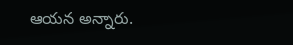ఆయన అన్నారు.